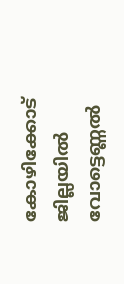കോഴിക്കോട് ജില്ലയിൽ വോട്ടെണ്ണൽ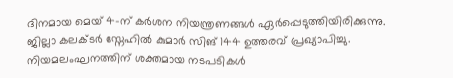ദിനമായ മെയ് 4-ന് കർശന നിയന്ത്രണങ്ങൾ ഏർപ്പെടുത്തിയിരിക്കുന്നു. ജില്ലാ കലക്ടർ സ്നേഹിൽ കുമാർ സിങ് 144 ഉത്തരവ് പ്രഖ്യാപിച്ചു. നിയമലംഘനത്തിന് ശക്തമായ നടപടികൾ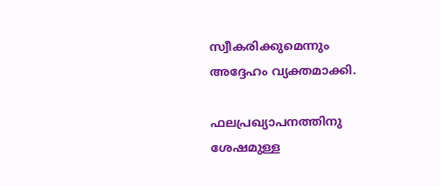സ്വീകരിക്കുമെന്നും അദ്ദേഹം വ്യക്തമാക്കി.

ഫലപ്രഖ്യാപനത്തിനു ശേഷമുള്ള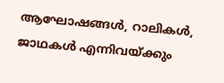ആഘോഷങ്ങൾ, റാലികൾ, ജാഥകൾ എന്നിവയ്‌ക്കും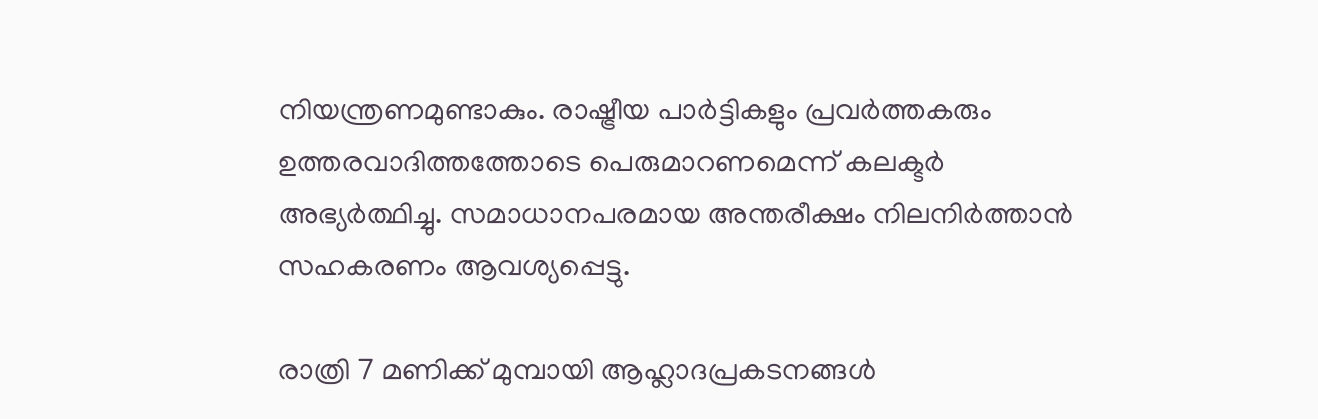നിയന്ത്രണമുണ്ടാകും. രാഷ്ട്രീയ പാർട്ടികളും പ്രവർത്തകരും ഉത്തരവാദിത്തത്തോടെ പെരുമാറണമെന്ന് കലക്ടർ അഭ്യർത്ഥിച്ചു. സമാധാനപരമായ അന്തരീക്ഷം നിലനിർത്താൻ സഹകരണം ആവശ്യപ്പെട്ടു.

രാത്രി 7 മണിക്ക് മുമ്പായി ആഹ്ലാദപ്രകടനങ്ങൾ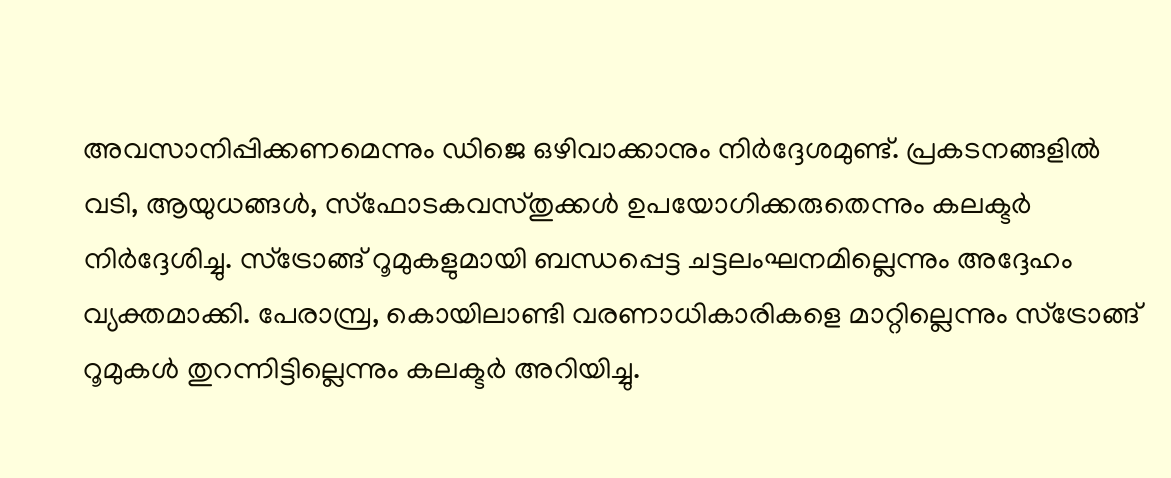അവസാനിപ്പിക്കണമെന്നും ഡിജെ ഒഴിവാക്കാനും നിർദ്ദേശമുണ്ട്. പ്രകടനങ്ങളിൽ വടി, ആയുധങ്ങൾ, സ്ഫോടകവസ്തുക്കൾ ഉപയോഗിക്കരുതെന്നും കലക്ടർ നിർദ്ദേശിച്ചു. സ്ട്രോങ്ങ് റൂമുകളുമായി ബന്ധപ്പെട്ട ചട്ടലംഘനമില്ലെന്നും അദ്ദേഹം വ്യക്തമാക്കി. പേരാമ്പ്ര, കൊയിലാണ്ടി വരണാധികാരികളെ മാറ്റില്ലെന്നും സ്ട്രോങ്ങ് റൂമുകൾ തുറന്നിട്ടില്ലെന്നും കലക്ടർ അറിയിച്ചു.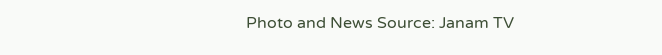Photo and News Source: Janam TV